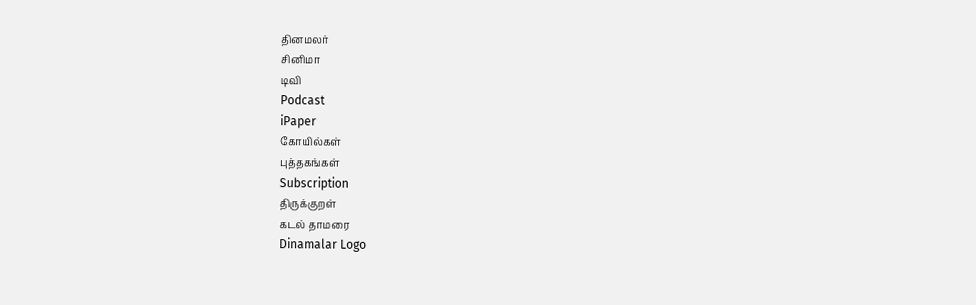தினமலர்
சினிமா
டிவி
Podcast
iPaper
கோயில்கள்
புத்தகங்கள்
Subscription
திருக்குறள்
கடல் தாமரை
Dinamalar Logo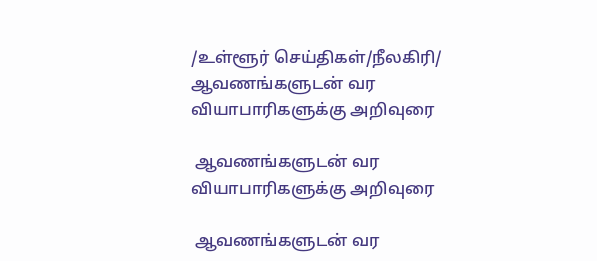/உள்ளூர் செய்திகள்/நீலகிரி/ ஆவணங்களுடன் வர வியாபாரிகளுக்கு அறிவுரை

 ஆவணங்களுடன் வர வியாபாரிகளுக்கு அறிவுரை

 ஆவணங்களுடன் வர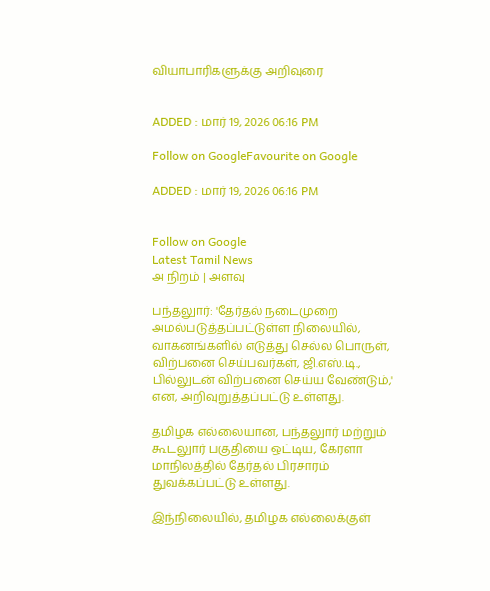வியாபாரிகளுக்கு அறிவுரை


ADDED : மார் 19, 2026 06:16 PM

Follow on GoogleFavourite on Google

ADDED : மார் 19, 2026 06:16 PM


Follow on Google
Latest Tamil News
அ நிறம் | அளவு

பந்தலுார்: 'தேர்தல் நடைமுறை அமல்படுத்தப்பட்டுள்ள நிலையில், வாகனங்களில் எடுத்து செல்ல பொருள், விற்பனை செய்பவர்கள், ஜி.எஸ்.டி., பில்லுடன் விற்பனை செய்ய வேண்டும்,' என, அறிவுறுத்தப்பட்டு உள்ளது.

தமிழக எல்லையான, பந்தலுார் மற்றும் கூடலுார் பகுதியை ஒட்டிய, கேரளா மாநிலத்தில் தேர்தல் பிரசாரம் துவக்கப்பட்டு உள்ளது.

இந்நிலையில், தமிழக எல்லைக்குள்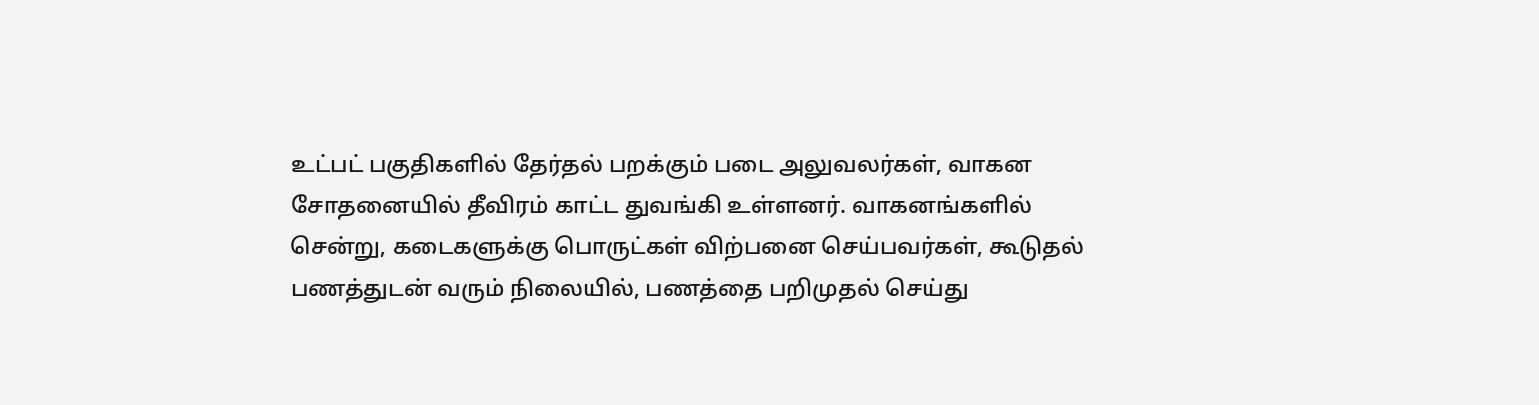உட்பட் பகுதிகளில் தேர்தல் பறக்கும் படை அலுவலர்கள், வாகன சோதனையில் தீவிரம் காட்ட துவங்கி உள்ளனர். வாகனங்களில் சென்று, கடைகளுக்கு பொருட்கள் விற்பனை செய்பவர்கள், கூடுதல் பணத்துடன் வரும் நிலையில், பணத்தை பறிமுதல் செய்து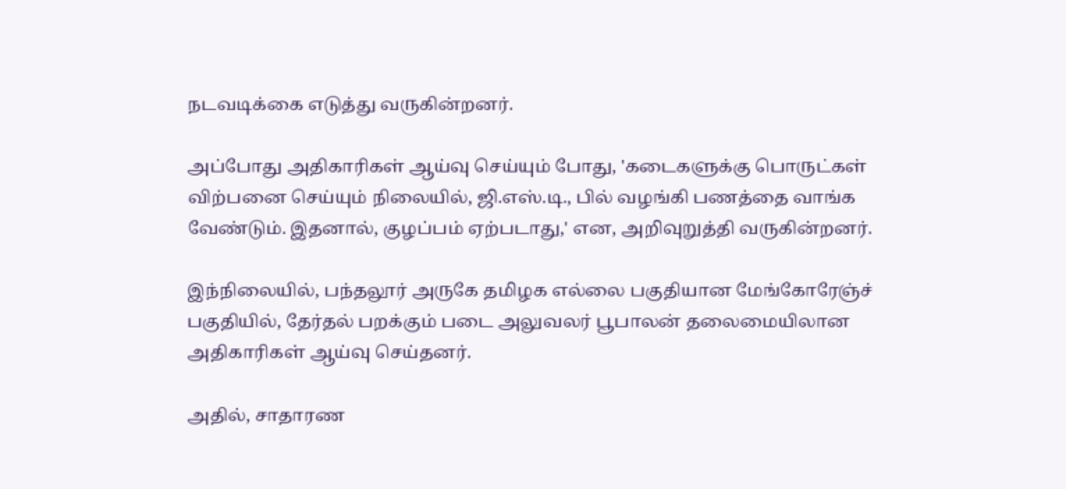நடவடிக்கை எடுத்து வருகின்றனர்.

அப்போது அதிகாரிகள் ஆய்வு செய்யும் போது, 'கடைகளுக்கு பொருட்கள் விற்பனை செய்யும் நிலையில், ஜி.எஸ்.டி., பில் வழங்கி பணத்தை வாங்க வேண்டும். இதனால், குழப்பம் ஏற்படாது,' என, அறிவுறுத்தி வருகின்றனர்.

இந்நிலையில், பந்தலூர் அருகே தமிழக எல்லை பகுதியான மேங்கோரேஞ்ச் பகுதியில், தேர்தல் பறக்கும் படை அலுவலர் பூபாலன் தலைமையிலான அதிகாரிகள் ஆய்வு செய்தனர்.

அதில், சாதாரண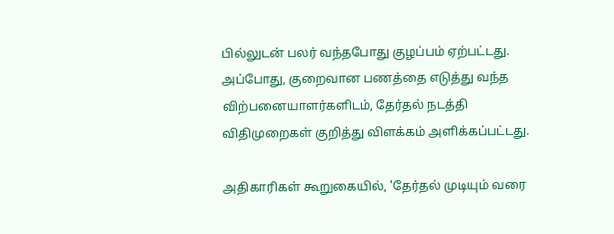பில்லுடன் பலர் வந்தபோது குழப்பம் ஏற்பட்டது. அப்போது, குறைவான பணத்தை எடுத்து வந்த விற்பனையாளர்களிடம், தேர்தல் நடத்தி விதிமுறைகள் குறித்து விளக்கம் அளிக்கப்பட்டது.

அதிகாரிகள் கூறுகையில், 'தேர்தல் முடியும் வரை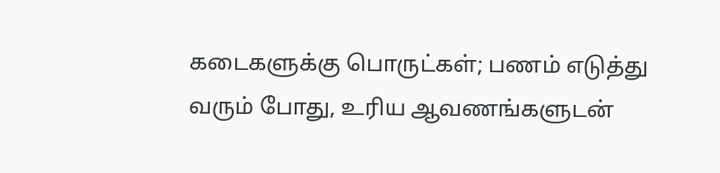கடைகளுக்கு பொருட்கள்; பணம் எடுத்து வரும் போது, உரிய ஆவணங்களுடன்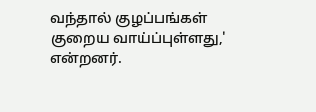வந்தால் குழப்பங்கள் குறைய வாய்ப்புள்ளது,' என்றனர்.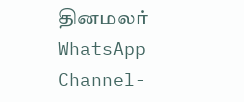தினமலர் WhatsApp Channel-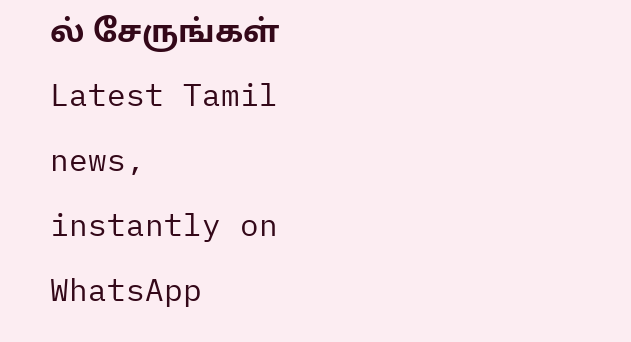ல் சேருங்கள்
Latest Tamil news, instantly on WhatsApp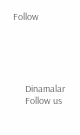Follow





      Dinamalar
      Follow us